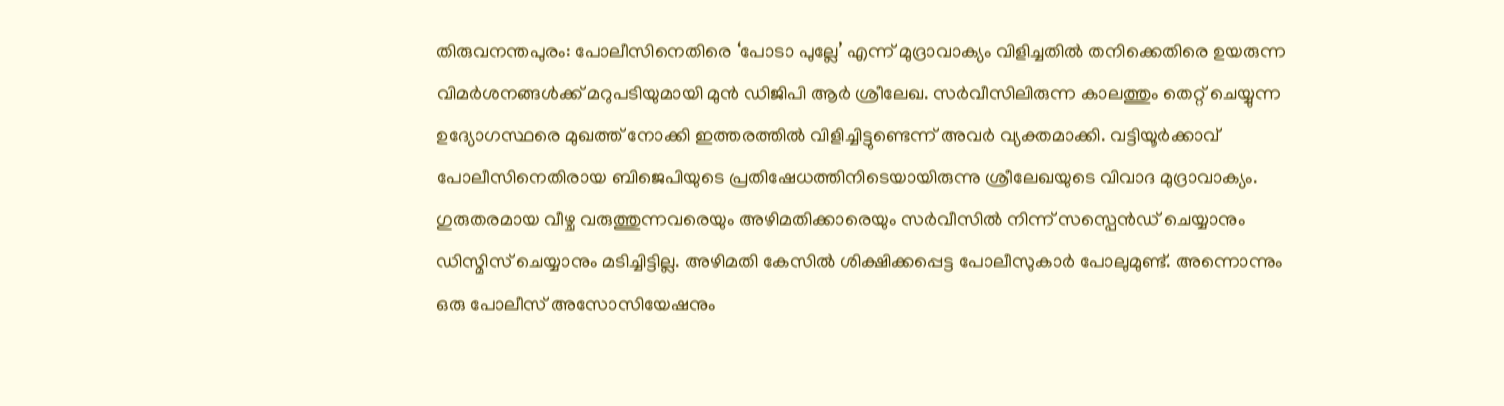തിരുവനന്തപുരം: പോലീസിനെതിരെ ‘പോടാ പുല്ലേ’ എന്ന് മുദ്രാവാക്യം വിളിച്ചതിൽ തനിക്കെതിരെ ഉയരുന്ന വിമർശനങ്ങൾക്ക് മറുപടിയുമായി മുൻ ഡിജിപി ആർ ശ്രീലേഖ. സർവീസിലിരുന്ന കാലത്തും തെറ്റ് ചെയ്യുന്ന ഉദ്യോഗസ്ഥരെ മുഖത്ത് നോക്കി ഇത്തരത്തിൽ വിളിച്ചിട്ടുണ്ടെന്ന് അവർ വ്യക്തമാക്കി. വട്ടിയൂർക്കാവ് പോലീസിനെതിരായ ബിജെപിയുടെ പ്രതിഷേധത്തിനിടെയായിരുന്നു ശ്രീലേഖയുടെ വിവാദ മുദ്രാവാക്യം.
ഗുരുതരമായ വീഴ്ച വരുത്തുന്നവരെയും അഴിമതിക്കാരെയും സർവീസിൽ നിന്ന് സസ്പെൻഡ് ചെയ്യാനും ഡിസ്മിസ് ചെയ്യാനും മടിച്ചിട്ടില്ല. അഴിമതി കേസിൽ ശിക്ഷിക്കപ്പെട്ട പോലീസുകാർ പോലുമുണ്ട്. അന്നൊന്നും ഒരു പോലീസ് അസോസിയേഷനും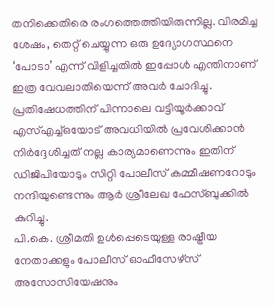തനിക്കെതിരെ രംഗത്തെത്തിയിരുന്നില്ല. വിരമിച്ച ശേഷം, തെറ്റ് ചെയ്യുന്ന ഒരു ഉദ്യോഗസ്ഥനെ ‘പോടാ’ എന്ന് വിളിച്ചതിൽ ഇപ്പോൾ എന്തിനാണ് ഇത്ര വേവലാതിയെന്ന് അവർ ചോദിച്ചു. പ്രതിഷേധത്തിന് പിന്നാലെ വട്ടിയൂർക്കാവ് എസ്എച്ച്ഒയോട് അവധിയിൽ പ്രവേശിക്കാൻ നിർദ്ദേശിച്ചത് നല്ല കാര്യമാണെന്നും ഇതിന് ഡിജിപിയോടും സിറ്റി പോലീസ് കമ്മീഷണറോടും നന്ദിയുണ്ടെന്നും ആർ ശ്രീലേഖ ഫേസ്ബുക്കിൽ കുറിച്ചു.
പി.കെ. ശ്രീമതി ഉൾപ്പെടെയുള്ള രാഷ്ട്രീയ നേതാക്കളും പോലീസ് ഓഫീസേഴ്സ് അസോസിയേഷനും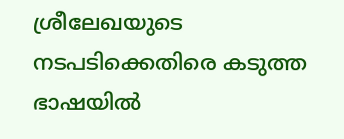ശ്രീലേഖയുടെ നടപടിക്കെതിരെ കടുത്ത ഭാഷയിൽ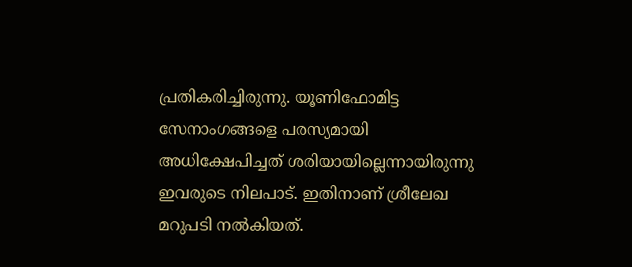പ്രതികരിച്ചിരുന്നു. യൂണിഫോമിട്ട സേനാംഗങ്ങളെ പരസ്യമായി അധിക്ഷേപിച്ചത് ശരിയായില്ലെന്നായിരുന്നു ഇവരുടെ നിലപാട്. ഇതിനാണ് ശ്രീലേഖ മറുപടി നൽകിയത്.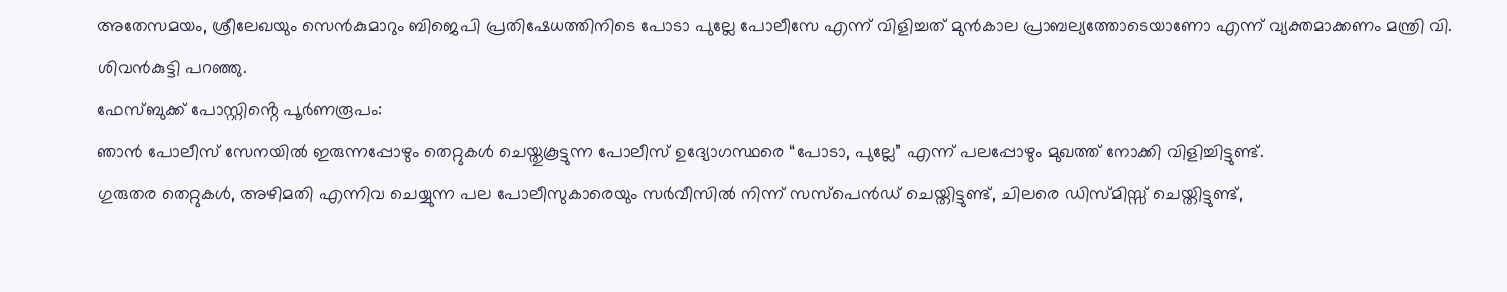അതേസമയം, ശ്രീലേഖയും സെൻകുമാറും ബിജെപി പ്രതിഷേധത്തിനിടെ പോടാ പുല്ലേ പോലീസേ എന്ന് വിളിച്ചത് മുൻകാല പ്രാബല്യത്തോടെയാണോ എന്ന് വ്യക്തമാക്കണം മന്ത്രി വി. ശിവൻകുട്ടി പറഞ്ഞു.
ഫേസ്ബുക്ക് പോസ്റ്റിൻ്റെ പൂർണരൂപം:
ഞാൻ പോലീസ് സേനയിൽ ഇരുന്നപ്പോഴും തെറ്റുകൾ ചെയ്തുകൂട്ടുന്ന പോലീസ് ഉദ്യോഗസ്ഥരെ “പോടാ, പുല്ലേ” എന്ന് പലപ്പോഴും മുഖത്ത് നോക്കി വിളിച്ചിട്ടുണ്ട്.
ഗുരുതര തെറ്റുകൾ, അഴിമതി എന്നിവ ചെയ്യുന്ന പല പോലീസുകാരെയും സർവീസിൽ നിന്ന് സസ്പെൻഡ് ചെയ്തിട്ടുണ്ട്, ചിലരെ ഡിസ്മിസ്സ് ചെയ്തിട്ടുണ്ട്,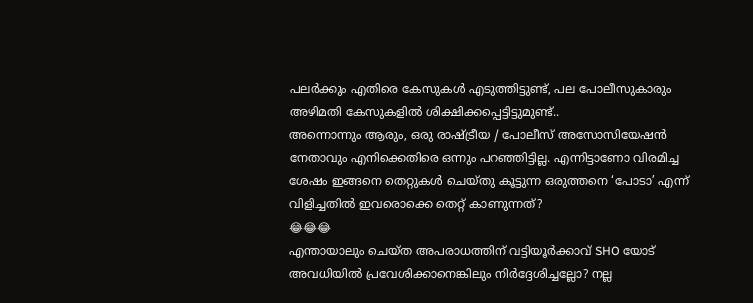പലർക്കും എതിരെ കേസുകൾ എടുത്തിട്ടുണ്ട്, പല പോലീസുകാരും അഴിമതി കേസുകളിൽ ശിക്ഷിക്കപ്പെട്ടിട്ടുമുണ്ട്..
അന്നൊന്നും ആരും, ഒരു രാഷ്ട്രീയ / പോലീസ് അസോസിയേഷൻ നേതാവും എനിക്കെതിരെ ഒന്നും പറഞ്ഞിട്ടില്ല. എന്നിട്ടാണോ വിരമിച്ച ശേഷം ഇങ്ങനെ തെറ്റുകൾ ചെയ്തു കൂട്ടുന്ന ഒരുത്തനെ ‘പോടാ’ എന്ന് വിളിച്ചതിൽ ഇവരൊക്കെ തെറ്റ് കാണുന്നത്?
😂😂😂
എന്തായാലും ചെയ്ത അപരാധത്തിന് വട്ടിയൂർക്കാവ് SHO യോട് അവധിയിൽ പ്രവേശിക്കാനെങ്കിലും നിർദ്ദേശിച്ചല്ലോ? നല്ല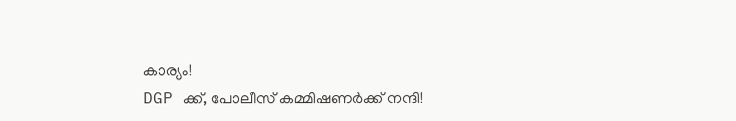കാര്യം!
DGP ക്ക്, പോലീസ് കമ്മിഷണർക്ക് നന്ദി!